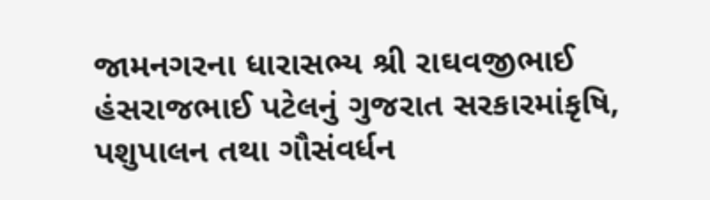જામનગરના ધારાસભ્ય શ્રી રાઘવજીભાઈ હંસરાજભાઈ પટેલનું ગુજરાત સરકારમાંકૃષિ, પશુપાલન તથા ગૌસંવર્ધન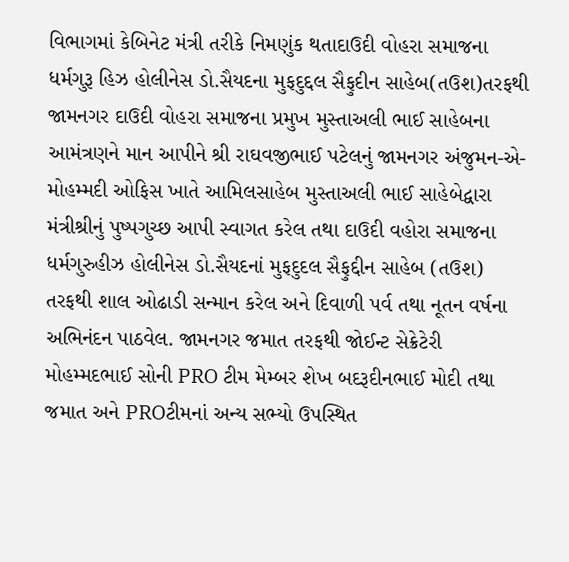વિભાગમાં કેબિનેટ મંત્રી તરીકે નિમણુંક થતાદાઉદી વોહરા સમાજના ધર્મગુરૂ હિઝ હોલીનેસ ડો.સૈયદના મુફદુદ્દલ સૈફુદીન સાહેબ(તઉશ)તરફથી જામનગર દાઉદી વોહરા સમાજના પ્રમુખ મુસ્તાઅલી ભાઈ સાહેબના આમંત્રણને માન આપીને શ્રી રાઘવજીભાઈ પટેલનું જામનગર અંજુમન-એ-મોહમ્મદી ઓફિસ ખાતે આમિલસાહેબ મુસ્તાઅલી ભાઈ સાહેબેદ્વારા મંત્રીશ્રીનું પુષ્પગુચ્છ આપી સ્વાગત કરેલ તથા દાઉદી વહોરા સમાજના ધર્મગુરુહીઝ હોલીનેસ ડો.સૈયદનાં મુફદુદલ સૈફુદ્દીન સાહેબ (તઉશ) તરફથી શાલ ઓઢાડી સન્માન કરેલ અને દિવાળી પર્વ તથા નૂતન વર્ષના અભિનંદન પાઠવેલ. જામનગર જમાત તરફથી જોઈન્ટ સેક્રેટેરી મોહમ્મદભાઈ સોની PRO ટીમ મેમ્બર શેખ બદરૂદીનભાઈ મોદી તથા જમાત અને PROટીમનાં અન્ય સભ્યો ઉપસ્થિત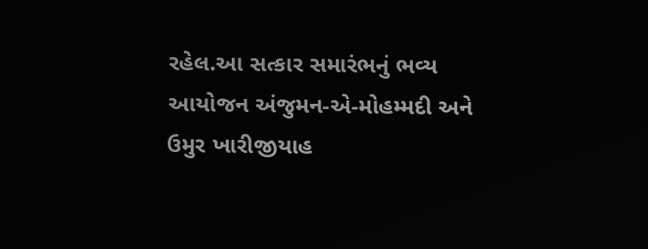રહેલ.આ સત્કાર સમારંભનું ભવ્ય આયોજન અંજુમન-એ-મોહમ્મદી અને ઉમુર ખારીજીયાહ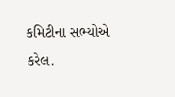કમિટીના સભ્યોએ કરેલ.